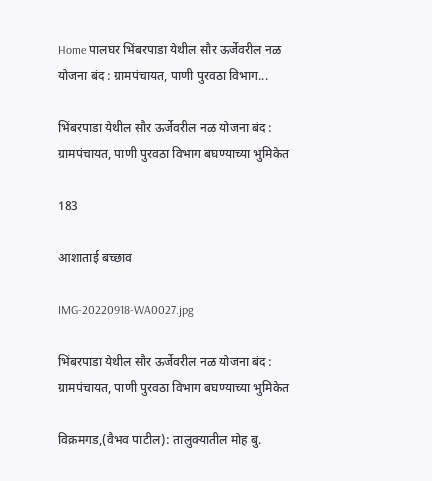Home पालघर भिंबरपाडा येथील सौर ऊर्जेवरील नळ योजना बंद : ग्रामपंचायत, पाणी पुरवठा विभाग...

भिंबरपाडा येथील सौर ऊर्जेवरील नळ योजना बंद : ग्रामपंचायत, पाणी पुरवठा विभाग बघण्याच्या भुमिकेत

183

आशाताई बच्छाव

IMG-20220918-WA0027.jpg

भिंबरपाडा येथील सौर ऊर्जेवरील नळ योजना बंद : ग्रामपंचायत, पाणी पुरवठा विभाग बघण्याच्या भुमिकेत

विक्रमगड,(वैभव पाटील): तालुक्यातील मोह बु.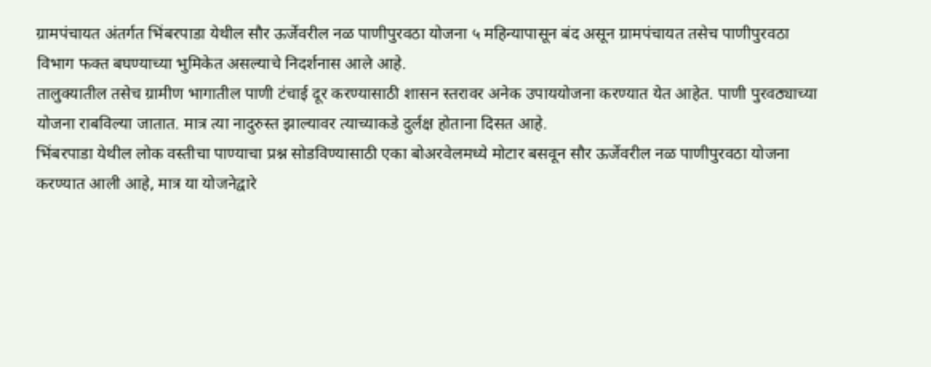ग्रामपंचायत अंतर्गत भिंबरपाडा येथील सौर ऊर्जेवरील नळ पाणीपुरवठा योजना ५ महिन्यापासून बंद असून ग्रामपंचायत तसेच पाणीपुरवठा विभाग फक्त बघण्याच्या भुमिकेत असल्याचे निदर्शनास आले आहे.
तालुक्यातील तसेच ग्रामीण भागातील पाणी टंचाई दूर करण्यासाठी शासन स्तरावर अनेक उपाययोजना करण्यात येत आहेत. पाणी पुरवठ्याच्या योजना राबविल्या जातात. मात्र त्या नादुरुस्त झाल्यावर त्याच्याकडे दुर्लक्ष होताना दिसत आहे.
भिंबरपाडा येथील लोक वस्तीचा पाण्याचा प्रश्न सोडविण्यासाठी एका बोअरवेलमध्ये मोटार बसवून सौर ऊर्जेवरील नळ पाणीपुरवठा योजना करण्यात आली आहे, मात्र या योजनेद्वारे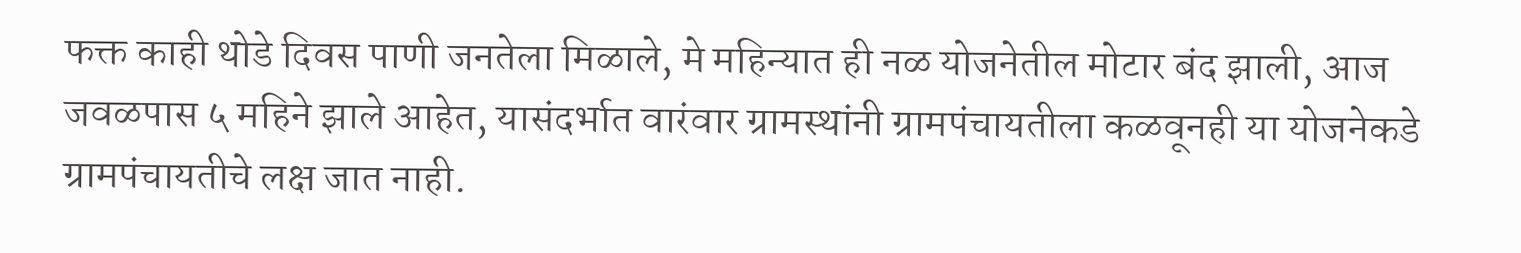फक्त काही थोडे दिवस पाणी जनतेला मिळाले, मे महिन्यात ही नळ योजनेतील मोटार बंद झाली, आज जवळपास ५ महिने झाले आहेत, यासंदर्भात वारंवार ग्रामस्थांनी ग्रामपंचायतीला कळवूनही या योजनेकडे ग्रामपंचायतीचे लक्ष जात नाही.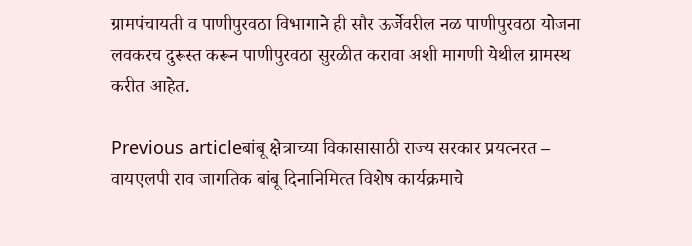ग्रामपंचायती व पाणीपुरवठा विभागाने ही सौर ऊर्जेवरील नळ पाणीपुरवठा योजना लवकरच दुरूस्त करून पाणीपुरवठा सुरळीत करावा अशी मागणी येथील ग्रामस्थ करीत आहेत.

Previous articleबांबू क्षेत्राच्‍या विकासासाठी राज्‍य सरकार प्रयत्‍नरत – वायएलपी राव जागतिक बांबू दिनानिम‍ित्‍त विशेष कार्यक्रमाचे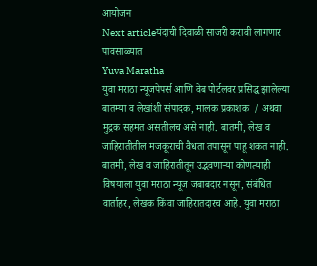आयोजन
Next articleयंदाची दिवाळी साजरी करावी लागणार पावसाळ्यात
Yuva Maratha
युवा मराठा न्यूजपेपर्स आणि वेब पोर्टलवर प्रसिद्ध झालेल्या बातम्या व लेखांशी संपादक, मालक प्रकाशक  / अथवा मुद्रक सहमत असतीलच असे नाही. बातमी, लेख व जाहिरातीतील मजकूराची वैधता तपासून पाहू शकत नाही. बातमी, लेख व जाहिरातीतून उद्भवणाऱ्या कोणत्याही विषयाला युवा मराठा न्यूज जबाबदार नसून, संबंधित वार्ताहर, लेखक किंवा जाहिरातदारच आहे. युवा मराठा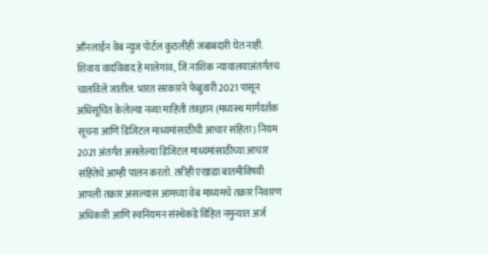आँनलाईन वेब न्युज पोर्टल कुठलीही जबाबदारी घेत नाही. शिवाय वादविवाद हे मालेगांव, जि.नाशिक न्यायालयाअंतर्गतच चालविले जातील. भारत सरकारने फेब्रुवारी 2021 पासून अधिसूचित केलेल्या नव्या माहिती तंत्रज्ञान (मध्यस्थ मार्गदर्शक सूचना आणि डिजिटल माध्यमांसाठीची आचार संहिता) नियम 2021 अंतर्गत असलेल्या डिजिटल माध्यमांसाठीच्या आचार संहितेचे आम्ही पालन करतो. तरीही एखाद्या बातमीविषयी आपली तक्रार असल्यास आमच्या वेब माध्यमचे तक्रार निवारण अधिकारी आणि स्वनियमन संस्थेकडे विहित नमुन्यात अर्ज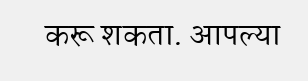करू शकता. आपल्या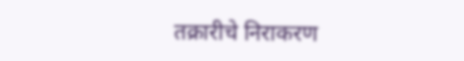तक्रारीचे निराकरण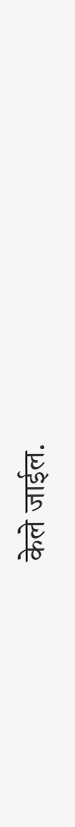केले जाईल.